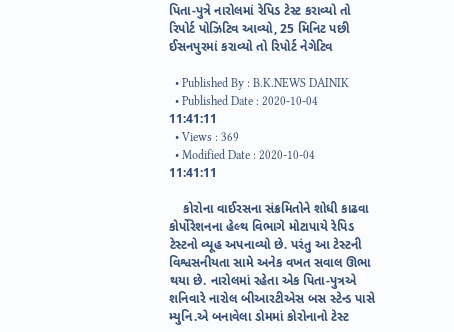પિતા-પુત્રે નારોલમાં રેપિડ ટેસ્ટ કરાવ્યો તો રિપોર્ટ પોઝિટિવ આવ્યો, 25 મિનિટ પછી ઈસનપુરમાં કરાવ્યો તો રિપોર્ટ નેગેટિવ

  • Published By : B.K.NEWS DAINIK
  • Published Date : 2020-10-04 11:41:11
  • Views : 369
  • Modified Date : 2020-10-04 11:41:11

    કોરોના વાઈરસના સંક્રમિતોને શોધી કાઢવા કોર્પોરેશનના હેલ્થ વિભાગે મોટાપાયે રેપિડ ટેસ્ટનો વ્યૂહ અપનાવ્યો છે. પરંતુ આ ટેસ્ટની વિશ્વસનીયતા સામે અનેક વખત સવાલ ઊભા થયા છે. નારોલમાં રહેતા એક પિતા-પુત્રએ શનિવારે નારોલ બીઆરટીએસ બસ સ્ટેન્ડ પાસે મ્યુનિ.એ બનાવેલા ડોમમાં કોરોનાનો ટેસ્ટ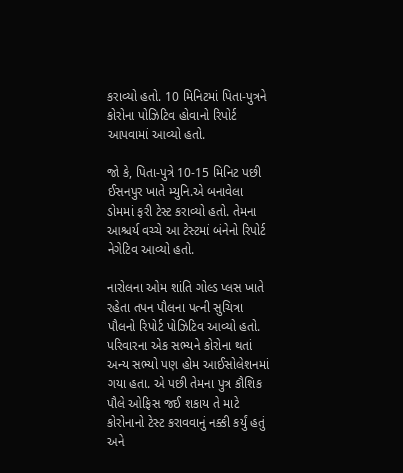કરાવ્યો હતો. 10 મિનિટમાં પિતા-પુત્રને કોરોના પોઝિટિવ હોવાનો રિપોર્ટ આપવામાં આવ્યો હતો.

જો કે, પિતા-પુત્રે 10-15 મિનિટ પછી ઈસનપુર ખાતે મ્યુનિ.એ બનાવેલા ડોમમાં ફરી ટેસ્ટ કરાવ્યો હતો. તેમના આશ્ચર્ય વચ્ચે આ ટેસ્ટમાં બંનેનો રિપોર્ટ નેગેટિવ આવ્યો હતો.

નારોલના ઓમ શાંતિ ગોલ્ડ પ્લસ ખાતે રહેતા તપન પૌલના પત્ની સુચિત્રા પૌલનો રિપોર્ટ પોઝિટિવ આવ્યો હતો. પરિવારના એક સભ્યને કોરોના થતાં અન્ય સભ્યો પણ હોમ આઈસોલેશનમાં ગયા હતા. એ પછી તેમના પુત્ર કૌશિક પૌલે ઓફિસ જઈ શકાય તે માટે કોરોનાનો ટેસ્ટ કરાવવાનું નક્કી કર્યું હતું અને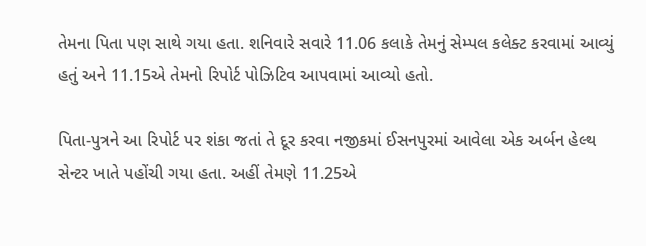તેમના પિતા પણ સાથે ગયા હતા. શનિવારે સવારે 11.06 કલાકે તેમનું સેમ્પલ કલેક્ટ કરવામાં આવ્યું હતું અને 11.15એ તેમનો રિપોર્ટ પોઝિટિવ આપવામાં આવ્યો હતો.

પિતા-પુત્રને આ રિપોર્ટ પર શંકા જતાં તે દૂર કરવા નજીકમાં ઈસનપુરમાં આવેલા એક અર્બન હેલ્થ સેન્ટર ખાતે પહોંચી ગયા હતા. અહીં તેમણે 11.25એ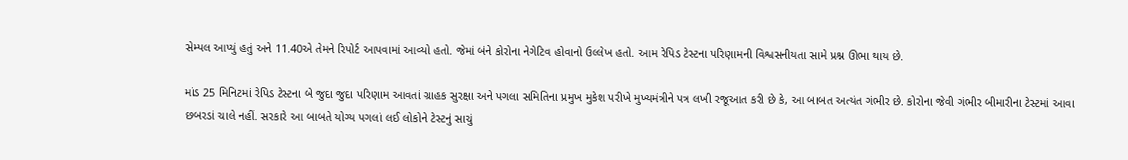સેમ્પલ આપ્યું હતું અને 11.40એ તેમને રિપોર્ટ આપવામાં આવ્યો હતો. જેમાં બંને કોરોના નેગેટિવ હોવાનો ઉલ્લેખ હતો. આમ રેપિડ ટેસ્ટના પરિણામની વિશ્વસનીયતા સામે પ્રશ્ન ઊભા થાય છે.

માંડ 25 મિનિટમાં રેપિડ ટેસ્ટના બે જુદા જુદા પરિણામ આવતાં ગ્રાહક સુરક્ષા અને પગલા સમિતિના પ્રમુખ મુકેશ પરીખે મુખ્યમંત્રીને પત્ર લખી રજૂઆત કરી છે કે, આ બાબત અત્યંત ગંભીર છે. કોરોના જેવી ગંભીર બીમારીના ટેસ્ટમાં આવા છબરડાં ચાલે નહીં. સરકારે આ બાબતે યોગ્ય પગલાં લઈ લોકોને ટેસ્ટનું સાચું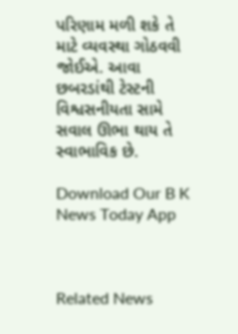પરિણામ મળી શકે તે માટે વ્યવસ્થા ગોઠવવી જોઈએ. આવા છબરડાંથી ટેસ્ટની વિશ્વસનીયતા સામે સવાલ ઊભા થાય તે સ્વાભાવિક છે.

Download Our B K News Today App



Related News